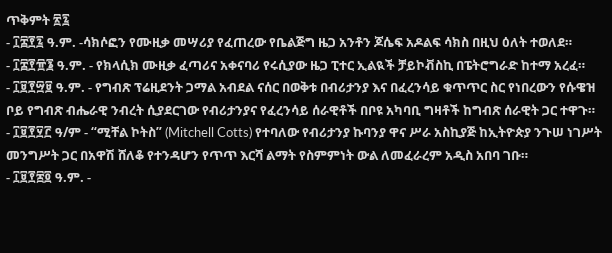ጥቅምት ፳፯
- ፲፰፻፯ ዓ.ም. -ሳክሶፎን የሙዚቃ መሣሪያ የፈጠረው የቤልጅግ ዜጋ አንቶን ጆሴፍ አዶልፍ ሳክስ በዚህ ዕለት ተወለደ።
- ፲፰፻፹፮ ዓ.ም. - የክላሲክ ሙዚቃ ፈጣሪና አቀናባሪ የሩሲያው ዜጋ ፒተር ኢልዪች ቻይኮቭስኪ በፔትሮግራድ ከተማ አረፈ።
- ፲፱፻፵፱ ዓ.ም. - የግብጽ ፕሬዚደንት ጋማል አብደል ናሰር በወቅቱ በብሪታንያ እና በፈረንሳይ ቁጥጥር ስር የነበረውን የሱዌዝ ቦይ የግብጽ ብሔራዊ ንብረት ሲያደርገው የብሪታንያና የፈረንሳይ ሰራዊቶች በቦዩ አካባቢ ግዛቶች ከግብጽ ሰራዊት ጋር ተዋጉ።
- ፲፱፻፶፫ ዓ/ም - “ሚቸል ኮትስ” (Mitchell Cotts) የተባለው የብሪታንያ ኩባንያ ዋና ሥራ አስኪያጅ ከኢትዮጵያ ንጉሠ ነገሥት መንግሥት ጋር በአዋሽ ሸለቆ የተንዳሆን የጥጥ እርሻ ልማት የስምምነት ውል ለመፈራረም አዲስ አበባ ገቡ።
- ፲፱፻፷፬ ዓ.ም. -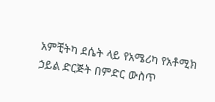አምቺትካ ደሴት ላይ የአሜሪካ የአቶሚክ ኃይል ድርጅት በምድር ውስጥ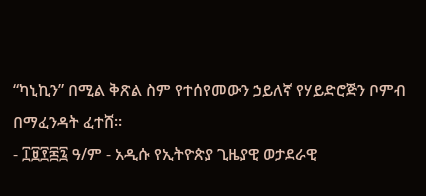“ካኒኪን” በሚል ቅጽል ስም የተሰየመውን ኃይለኛ የሃይድሮጅን ቦምብ በማፈንዳት ፈተሸ።
- ፲፱፻፷፯ ዓ/ም - አዲሱ የኢትዮጵያ ጊዜያዊ ወታደራዊ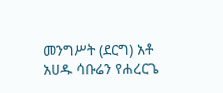መንግሥት (ደርግ) አቶ አሀዱ ሳቡሬን የሐረርጌ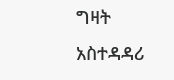ግዛት አስተዳዳሪ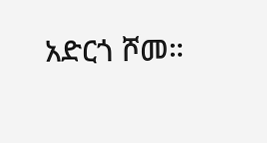አድርጎ ሾመ።